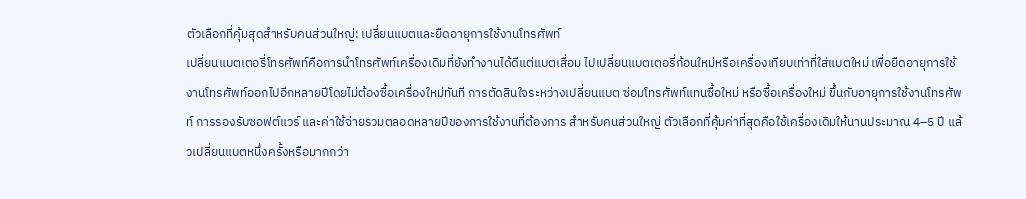ตัวเลือกที่คุ้มสุดสำหรับคนส่วนใหญ่: เปลี่ยนแบตและยืดอายุการใช้งานโทรศัพท์
เปลี่ยนแบตเตอรี่โทรศัพท์คือการนำโทรศัพท์เครื่องเดิมที่ยังทำงานได้ดีแต่แบตเสื่อม ไปเปลี่ยนแบตเตอรี่ก้อนใหม่หรือเครื่องเทียบเท่าที่ใส่แบตใหม่ เพื่อยืดอายุการใช้งานโทรศัพท์ออกไปอีกหลายปีโดยไม่ต้องซื้อเครื่องใหม่ทันที การตัดสินใจระหว่างเปลี่ยนแบต ซ่อมโทรศัพท์แทนซื้อใหม่ หรือซื้อเครื่องใหม่ ขึ้นกับอายุการใช้งานโทรศัพท์ การรองรับซอฟต์แวร์ และค่าใช้จ่ายรวมตลอดหลายปีของการใช้งานที่ต้องการ สำหรับคนส่วนใหญ่ ตัวเลือกที่คุ้มค่าที่สุดคือใช้เครื่องเดิมให้นานประมาณ 4–5 ปี แล้วเปลี่ยนแบตหนึ่งครั้งหรือมากกว่า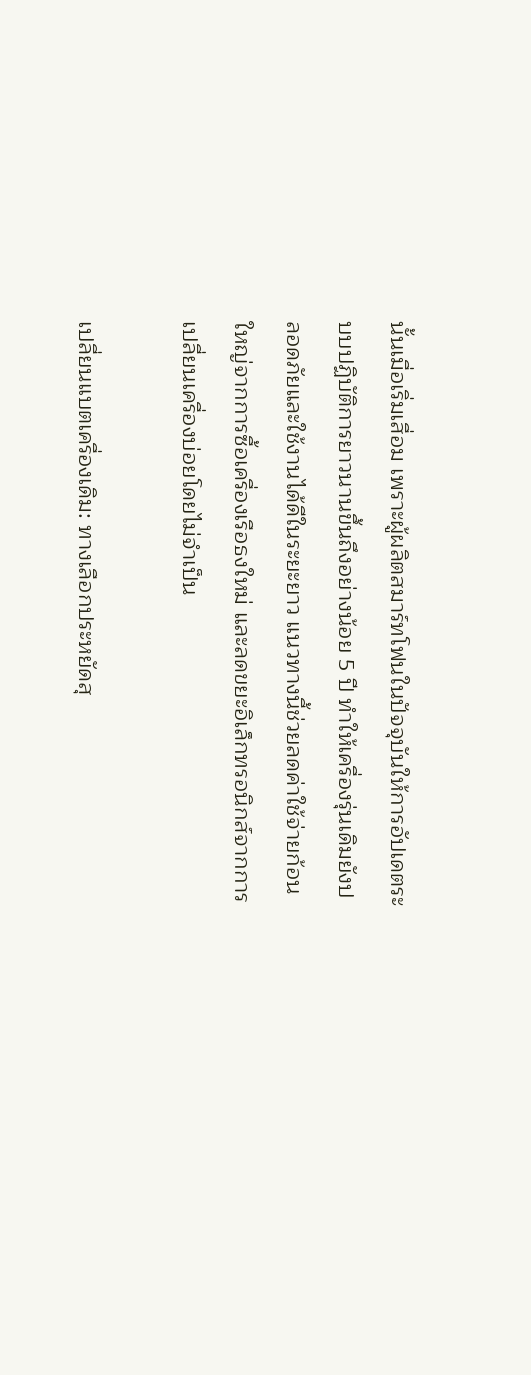นั้นเมื่อเริ่มเสื่อม เพราะผู้ผลิตสมาร์ทโฟนในปัจจุบันให้การอัปเดตระบบปฏิบัติการยาวนานขึ้นถึงอย่างน้อย 5 ปี ทำให้เครื่องรุ่นเดิมยังปลอดภัยและใช้งานได้ดีในระยะยาว แนวทางนี้ช่วยลดค่าใช้จ่ายก้อนใหญ่จากการซื้อเครื่องเรือธงใหม่ และลดขยะอิเล็กทรอนิกส์จากการเปลี่ยนเครื่องบ่อยโดยไม่จำเป็น

เปลี่ยนแบตเครื่องเดิม: ทางเลือกประหยัดสุ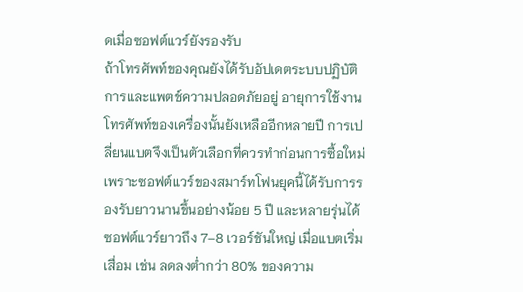ดเมื่อซอฟต์แวร์ยังรองรับ
ถ้าโทรศัพท์ของคุณยังได้รับอัปเดตระบบปฏิบัติการและแพตช์ความปลอดภัยอยู่ อายุการใช้งานโทรศัพท์ของเครื่องนั้นยังเหลืออีกหลายปี การเปลี่ยนแบตจึงเป็นตัวเลือกที่ควรทำก่อนการซื้อใหม่ เพราะซอฟต์แวร์ของสมาร์ทโฟนยุคนี้ได้รับการรองรับยาวนานขึ้นอย่างน้อย 5 ปี และหลายรุ่นได้ซอฟต์แวร์ยาวถึง 7–8 เวอร์ชันใหญ่ เมื่อแบตเริ่มเสื่อม เช่น ลดลงต่ำกว่า 80% ของความ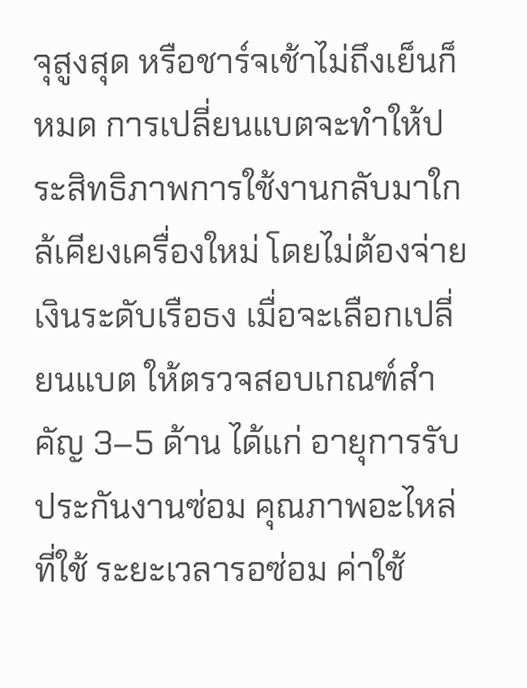จุสูงสุด หรือชาร์จเช้าไม่ถึงเย็นก็หมด การเปลี่ยนแบตจะทำให้ประสิทธิภาพการใช้งานกลับมาใกล้เคียงเครื่องใหม่ โดยไม่ต้องจ่ายเงินระดับเรือธง เมื่อจะเลือกเปลี่ยนแบต ให้ตรวจสอบเกณฑ์สำคัญ 3–5 ด้าน ได้แก่ อายุการรับประกันงานซ่อม คุณภาพอะไหล่ที่ใช้ ระยะเวลารอซ่อม ค่าใช้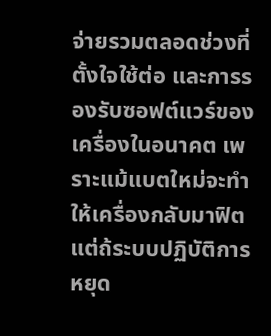จ่ายรวมตลอดช่วงที่ตั้งใจใช้ต่อ และการรองรับซอฟต์แวร์ของเครื่องในอนาคต เพราะแม้แบตใหม่จะทำให้เครื่องกลับมาฟิต แต่ถ้ระบบปฏิบัติการหยุด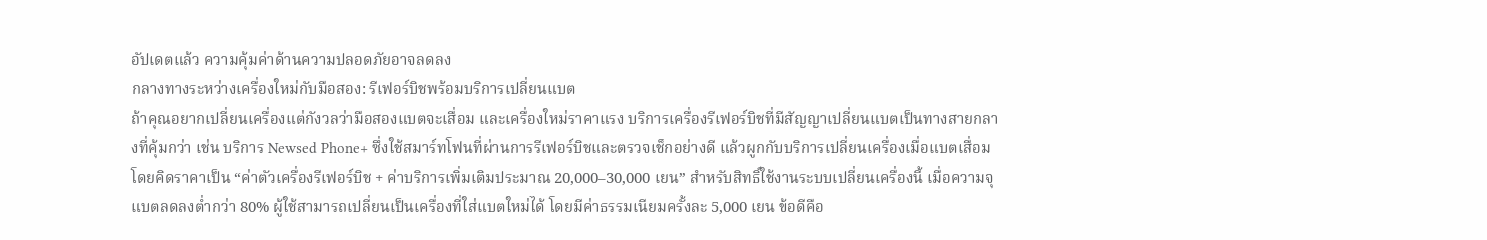อัปเดตแล้ว ความคุ้มค่าด้านความปลอดภัยอาจลดลง
กลางทางระหว่างเครื่องใหม่กับมือสอง: รีเฟอร์บิชพร้อมบริการเปลี่ยนแบต
ถ้าคุณอยากเปลี่ยนเครื่องแต่กังวลว่ามือสองแบตจะเสื่อม และเครื่องใหม่ราคาแรง บริการเครื่องรีเฟอร์บิชที่มีสัญญาเปลี่ยนแบตเป็นทางสายกลางที่คุ้มกว่า เช่น บริการ Newsed Phone+ ซึ่งใช้สมาร์ทโฟนที่ผ่านการรีเฟอร์บิชและตรวจเช็กอย่างดี แล้วผูกกับบริการเปลี่ยนเครื่องเมื่อแบตเสื่อม โดยคิดราคาเป็น “ค่าตัวเครื่องรีเฟอร์บิช + ค่าบริการเพิ่มเติมประมาณ 20,000–30,000 เยน” สำหรับสิทธิ์ใช้งานระบบเปลี่ยนเครื่องนี้ เมื่อความจุแบตลดลงต่ำกว่า 80% ผู้ใช้สามารถเปลี่ยนเป็นเครื่องที่ใส่แบตใหม่ได้ โดยมีค่าธรรมเนียมครั้งละ 5,000 เยน ข้อดีคือ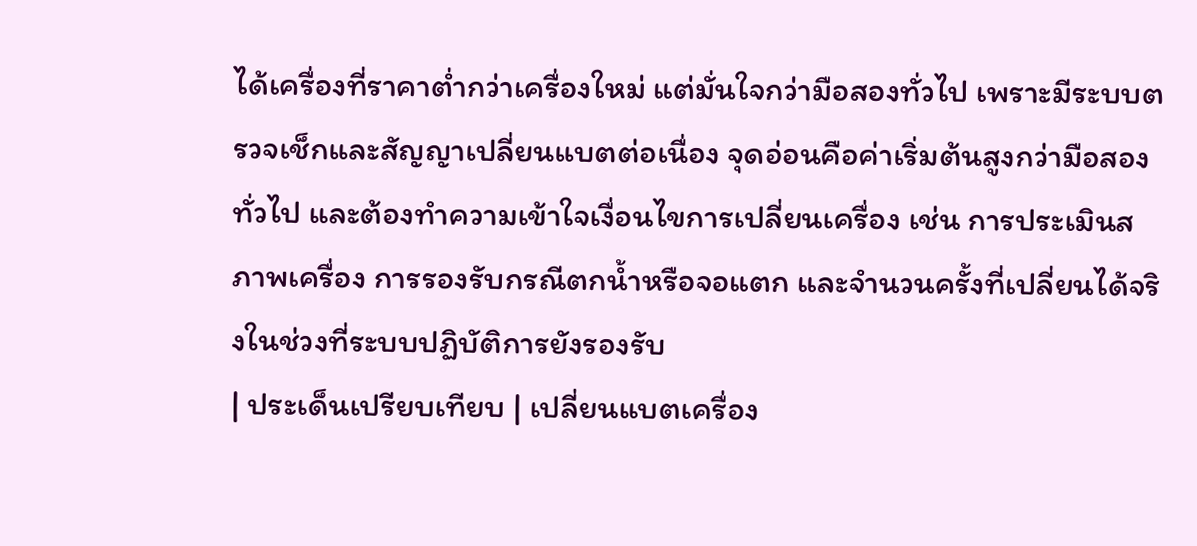ได้เครื่องที่ราคาต่ำกว่าเครื่องใหม่ แต่มั่นใจกว่ามือสองทั่วไป เพราะมีระบบตรวจเช็กและสัญญาเปลี่ยนแบตต่อเนื่อง จุดอ่อนคือค่าเริ่มต้นสูงกว่ามือสองทั่วไป และต้องทำความเข้าใจเงื่อนไขการเปลี่ยนเครื่อง เช่น การประเมินสภาพเครื่อง การรองรับกรณีตกน้ำหรือจอแตก และจำนวนครั้งที่เปลี่ยนได้จริงในช่วงที่ระบบปฏิบัติการยังรองรับ
| ประเด็นเปรียบเทียบ | เปลี่ยนแบตเครื่อง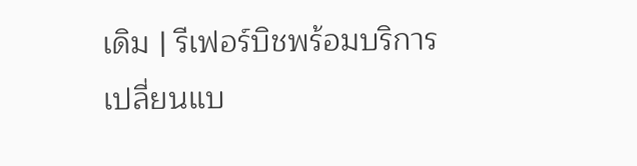เดิม | รีเฟอร์บิชพร้อมบริการเปลี่ยนแบ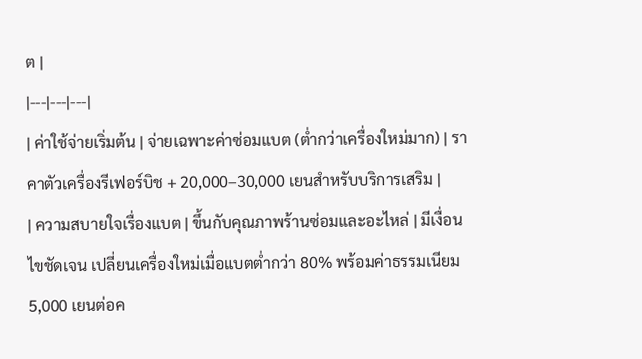ต |
|---|---|---|
| ค่าใช้จ่ายเริ่มต้น | จ่ายเฉพาะค่าซ่อมแบต (ต่ำกว่าเครื่องใหม่มาก) | ราคาตัวเครื่องรีเฟอร์บิช + 20,000–30,000 เยนสำหรับบริการเสริม |
| ความสบายใจเรื่องแบต | ขึ้นกับคุณภาพร้านซ่อมและอะไหล่ | มีเงื่อนไขชัดเจน เปลี่ยนเครื่องใหม่เมื่อแบตต่ำกว่า 80% พร้อมค่าธรรมเนียม 5,000 เยนต่อค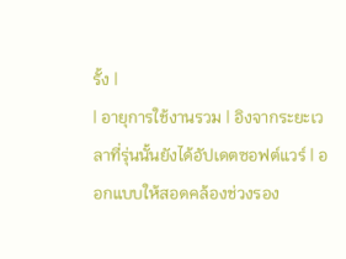รั้ง |
| อายุการใช้งานรวม | อิงจากระยะเวลาที่รุ่นนั้นยังได้อัปเดตซอฟต์แวร์ | ออกแบบให้สอดคล้องช่วงรอง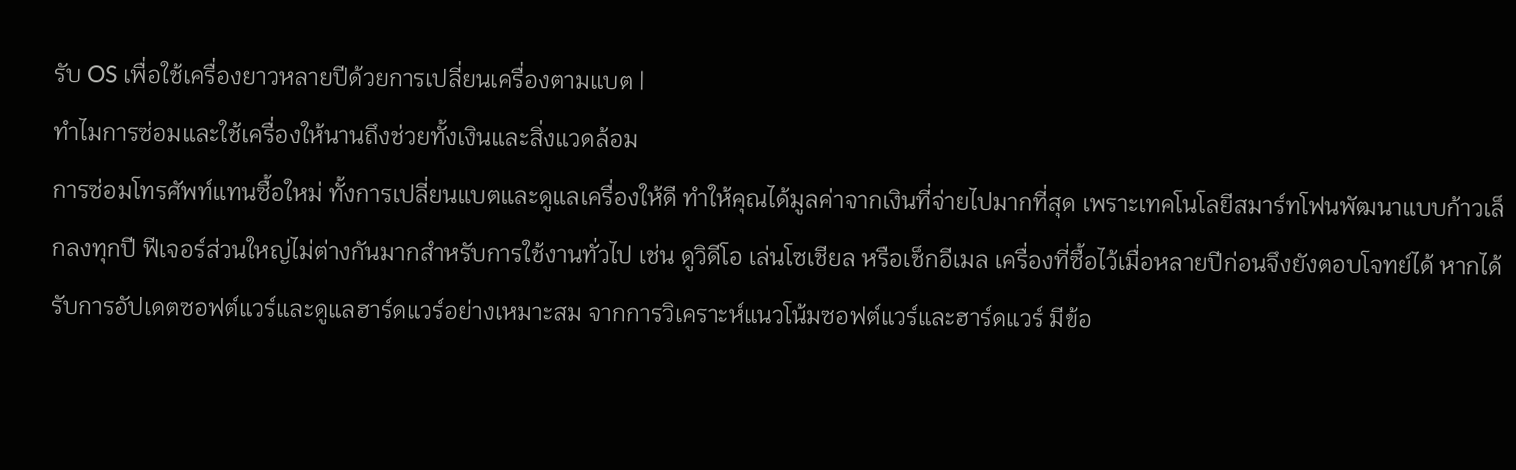รับ OS เพื่อใช้เครื่องยาวหลายปีด้วยการเปลี่ยนเครื่องตามแบต |
ทำไมการซ่อมและใช้เครื่องให้นานถึงช่วยทั้งเงินและสิ่งแวดล้อม
การซ่อมโทรศัพท์แทนซื้อใหม่ ทั้งการเปลี่ยนแบตและดูแลเครื่องให้ดี ทำให้คุณได้มูลค่าจากเงินที่จ่ายไปมากที่สุด เพราะเทคโนโลยีสมาร์ทโฟนพัฒนาแบบก้าวเล็กลงทุกปี ฟีเจอร์ส่วนใหญ่ไม่ต่างกันมากสำหรับการใช้งานทั่วไป เช่น ดูวิดีโอ เล่นโซเชียล หรือเช็กอีเมล เครื่องที่ซื้อไว้เมื่อหลายปีก่อนจึงยังตอบโจทย์ได้ หากได้รับการอัปเดตซอฟต์แวร์และดูแลฮาร์ดแวร์อย่างเหมาะสม จากการวิเคราะห์แนวโน้มซอฟต์แวร์และฮาร์ดแวร์ มีข้อ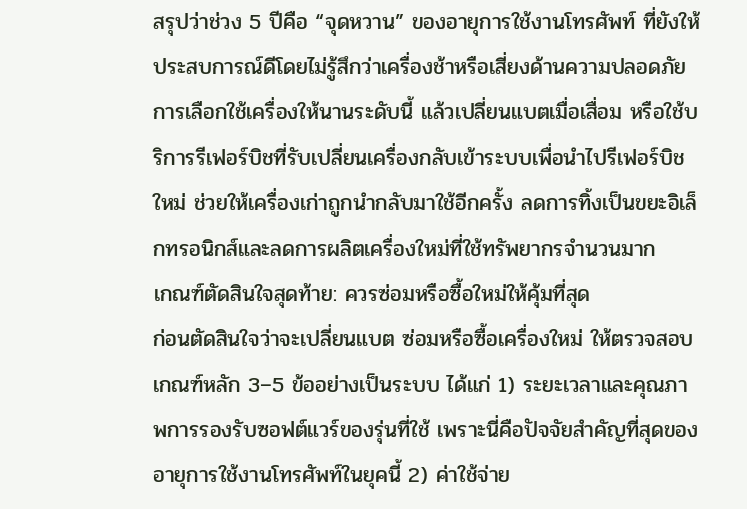สรุปว่าช่วง 5 ปีคือ “จุดหวาน” ของอายุการใช้งานโทรศัพท์ ที่ยังให้ประสบการณ์ดีโดยไม่รู้สึกว่าเครื่องช้าหรือเสี่ยงด้านความปลอดภัย การเลือกใช้เครื่องให้นานระดับนี้ แล้วเปลี่ยนแบตเมื่อเสื่อม หรือใช้บริการรีเฟอร์บิชที่รับเปลี่ยนเครื่องกลับเข้าระบบเพื่อนำไปรีเฟอร์บิชใหม่ ช่วยให้เครื่องเก่าถูกนำกลับมาใช้อีกครั้ง ลดการทิ้งเป็นขยะอิเล็กทรอนิกส์และลดการผลิตเครื่องใหม่ที่ใช้ทรัพยากรจำนวนมาก
เกณฑ์ตัดสินใจสุดท้าย: ควรซ่อมหรือซื้อใหม่ให้คุ้มที่สุด
ก่อนตัดสินใจว่าจะเปลี่ยนแบต ซ่อมหรือซื้อเครื่องใหม่ ให้ตรวจสอบเกณฑ์หลัก 3–5 ข้ออย่างเป็นระบบ ได้แก่ 1) ระยะเวลาและคุณภาพการรองรับซอฟต์แวร์ของรุ่นที่ใช้ เพราะนี่คือปัจจัยสำคัญที่สุดของอายุการใช้งานโทรศัพท์ในยุคนี้ 2) ค่าใช้จ่าย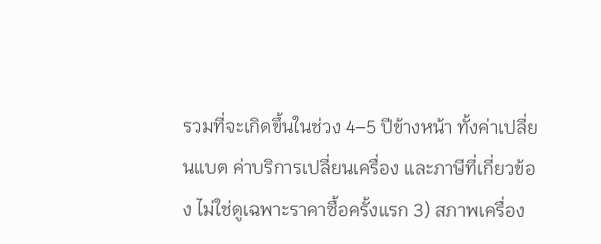รวมที่จะเกิดขึ้นในช่วง 4–5 ปีข้างหน้า ทั้งค่าเปลี่ยนแบต ค่าบริการเปลี่ยนเครื่อง และภาษีที่เกี่ยวข้อง ไม่ใช่ดูเฉพาะราคาซื้อครั้งแรก 3) สภาพเครื่อง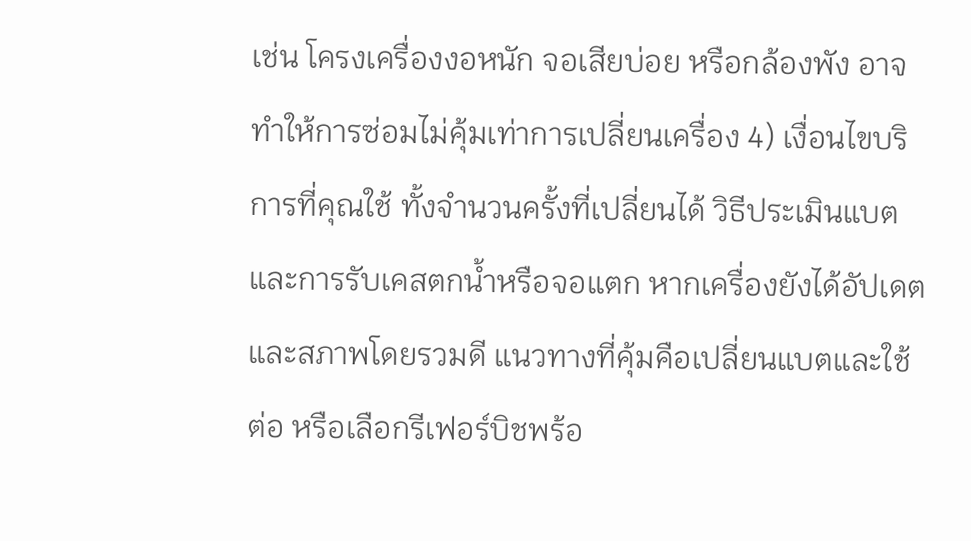เช่น โครงเครื่องงอหนัก จอเสียบ่อย หรือกล้องพัง อาจทำให้การซ่อมไม่คุ้มเท่าการเปลี่ยนเครื่อง 4) เงื่อนไขบริการที่คุณใช้ ทั้งจำนวนครั้งที่เปลี่ยนได้ วิธีประเมินแบต และการรับเคสตกน้ำหรือจอแตก หากเครื่องยังได้อัปเดตและสภาพโดยรวมดี แนวทางที่คุ้มคือเปลี่ยนแบตและใช้ต่อ หรือเลือกรีเฟอร์บิชพร้อ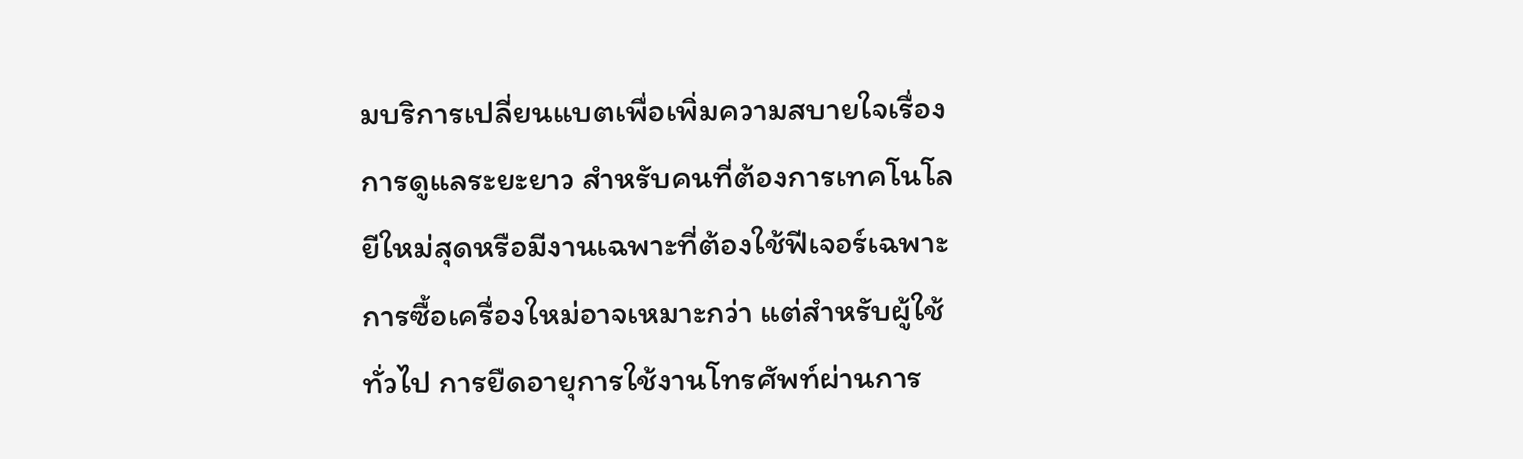มบริการเปลี่ยนแบตเพื่อเพิ่มความสบายใจเรื่องการดูแลระยะยาว สำหรับคนที่ต้องการเทคโนโลยีใหม่สุดหรือมีงานเฉพาะที่ต้องใช้ฟีเจอร์เฉพาะ การซื้อเครื่องใหม่อาจเหมาะกว่า แต่สำหรับผู้ใช้ทั่วไป การยืดอายุการใช้งานโทรศัพท์ผ่านการ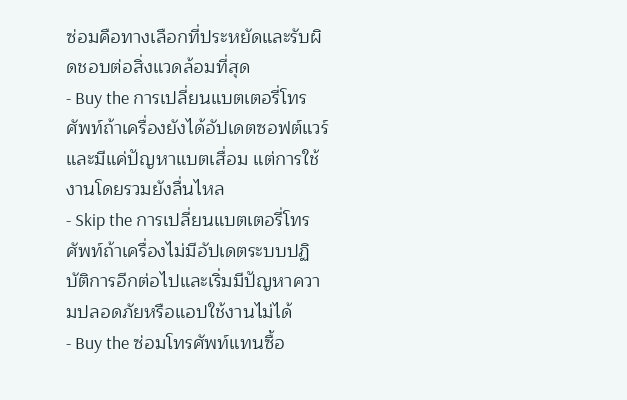ซ่อมคือทางเลือกที่ประหยัดและรับผิดชอบต่อสิ่งแวดล้อมที่สุด
- Buy the การเปลี่ยนแบตเตอรี่โทรศัพท์ถ้าเครื่องยังได้อัปเดตซอฟต์แวร์และมีแค่ปัญหาแบตเสื่อม แต่การใช้งานโดยรวมยังลื่นไหล
- Skip the การเปลี่ยนแบตเตอรี่โทรศัพท์ถ้าเครื่องไม่มีอัปเดตระบบปฏิบัติการอีกต่อไปและเริ่มมีปัญหาความปลอดภัยหรือแอปใช้งานไม่ได้
- Buy the ซ่อมโทรศัพท์แทนซื้อ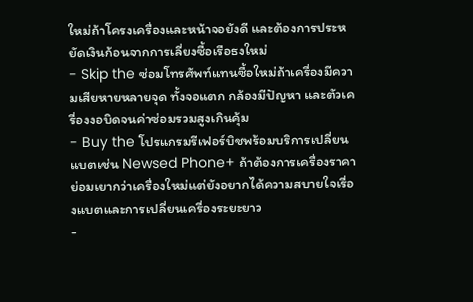ใหม่ถ้าโครงเครื่องและหน้าจอยังดี และต้องการประหยัดเงินก้อนจากการเลี่ยงซื้อเรือธงใหม่
- Skip the ซ่อมโทรศัพท์แทนซื้อใหม่ถ้าเครื่องมีความเสียหายหลายจุด ทั้งจอแตก กล้องมีปัญหา และตัวเครื่องงอบิดจนค่าซ่อมรวมสูงเกินคุ้ม
- Buy the โปรแกรมรีเฟอร์บิชพร้อมบริการเปลี่ยนแบตเช่น Newsed Phone+ ถ้าต้องการเครื่องราคาย่อมเยากว่าเครื่องใหม่แต่ยังอยากได้ความสบายใจเรื่องแบตและการเปลี่ยนเครื่องระยะยาว
-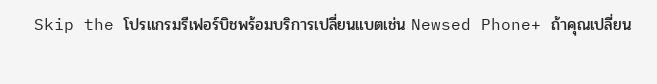Skip the โปรแกรมรีเฟอร์บิชพร้อมบริการเปลี่ยนแบตเช่น Newsed Phone+ ถ้าคุณเปลี่ยน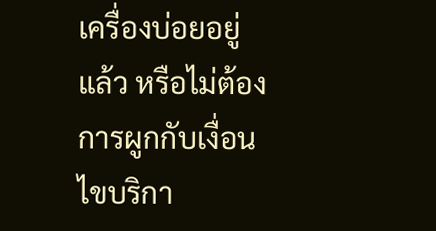เครื่องบ่อยอยู่แล้ว หรือไม่ต้องการผูกกับเงื่อนไขบริกา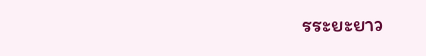รระยะยาว